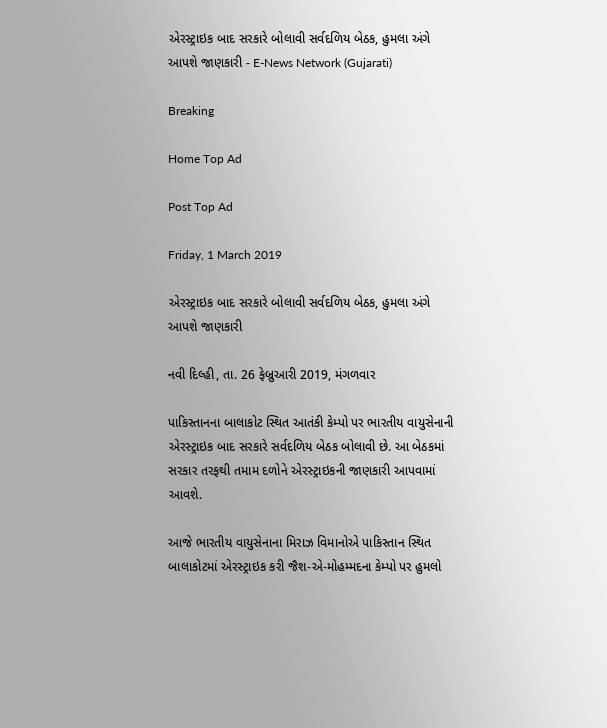એરસ્ટ્રાઇક બાદ સરકારે બોલાવી સર્વદળિય બેઠક, હુમલા અંગે આપશે જાણકારી - E-News Network (Gujarati)

Breaking

Home Top Ad

Post Top Ad

Friday, 1 March 2019

એરસ્ટ્રાઇક બાદ સરકારે બોલાવી સર્વદળિય બેઠક, હુમલા અંગે આપશે જાણકારી

નવી દિલ્હી, તા. 26 ફેબ્રુઆરી 2019, મંગળવાર

પાકિસ્તાનના બાલાકોટ સ્થિત આતંકી કેમ્પો પર ભારતીય વાયુસેનાની એરસ્ટ્રાઇક બાદ સરકારે સર્વદળિય બેઠક બોલાવી છે. આ બેઠકમાં સરકાર તરફથી તમામ દળોને એરસ્ટ્રાઇકની જાણકારી આપવામાં આવશે.

આજે ભારતીય વાયુસેનાના મિરાઝ વિમાનોએ પાકિસ્તાન સ્થિત બાલાકોટમાં એરસ્ટ્રાઇક કરી જૈશ-એ-મોહમ્મદના કેમ્પો પર હુમલો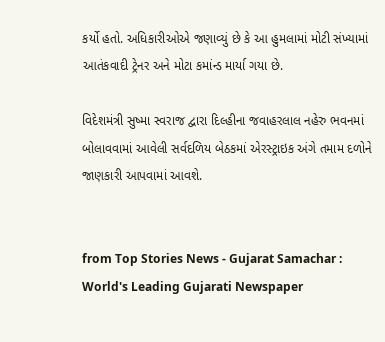કર્યો હતો. અધિકારીઓએ જણાવ્યું છે કે આ હુમલામાં મોટી સંખ્યામાં આતંકવાદી ટ્રેનર અને મોટા કમાંન્ડ માર્યા ગયા છે.

વિદેશમંત્રી સુષ્મા સ્વરાજ દ્વારા દિલ્હીના જવાહરલાલ નહેરુ ભવનમાં બોલાવવામાં આવેલી સર્વદળિય બેઠકમાં એરસ્ટ્રાઇક અંગે તમામ દળોને જાણકારી આપવામાં આવશે.


from Top Stories News - Gujarat Samachar : World's Leading Gujarati Newspaper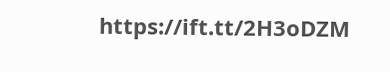https://ift.tt/2H3oDZM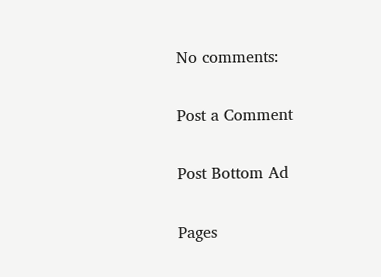No comments:

Post a Comment

Post Bottom Ad

Pages